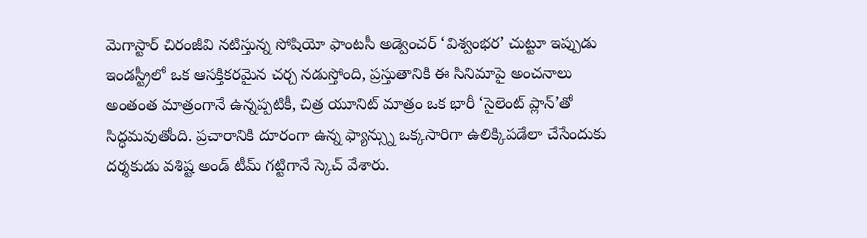మెగాస్టార్ చిరంజీవి నటిస్తున్న సోషియో ఫాంటసీ అడ్వెంచర్ ‘విశ్వంభర’ చుట్టూ ఇప్పుడు ఇండస్ట్రీలో ఒక ఆసక్తికరమైన చర్చ నడుస్తోంది, ప్రస్తుతానికి ఈ సినిమాపై అంచనాలు అంతంత మాత్రంగానే ఉన్నప్పటికీ, చిత్ర యూనిట్ మాత్రం ఒక భారీ ‘సైలెంట్ ప్లాన్’తో సిద్ధమవుతోంది. ప్రచారానికి దూరంగా ఉన్న ఫ్యాన్స్ను ఒక్కసారిగా ఉలిక్కిపడేలా చేసేందుకు దర్శకుడు వశిష్ట అండ్ టీమ్ గట్టిగానే స్కెచ్ వేశారు.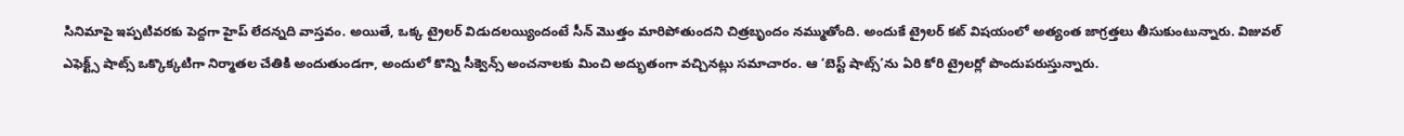సినిమాపై ఇప్పటివరకు పెద్దగా హైప్ లేదన్నది వాస్తవం. అయితే, ఒక్క ట్రైలర్ విడుదలయ్యిందంటే సీన్ మొత్తం మారిపోతుందని చిత్రబృందం నమ్ముతోంది. అందుకే ట్రైలర్ కట్ విషయంలో అత్యంత జాగ్రత్తలు తీసుకుంటున్నారు. విజువల్ ఎఫెక్ట్స్ షాట్స్ ఒక్కొక్కటిగా నిర్మాతల చేతికి అందుతుండగా, అందులో కొన్ని సీక్వెన్స్ అంచనాలకు మించి అద్భుతంగా వచ్చినట్లు సమాచారం. ఆ ‘బెస్ట్ షాట్స్’ను ఏరి కోరి ట్రైలర్లో పొందుపరుస్తున్నారు.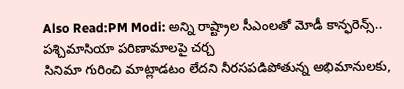Also Read:PM Modi: అన్ని రాష్ట్రాల సీఎంలతో మోడీ కాన్ఫరెన్స్.. పశ్చిమాసియా పరిణామాలపై చర్చ
సినిమా గురించి మాట్లాడటం లేదని నీరసపడిపోతున్న అభిమానులకు,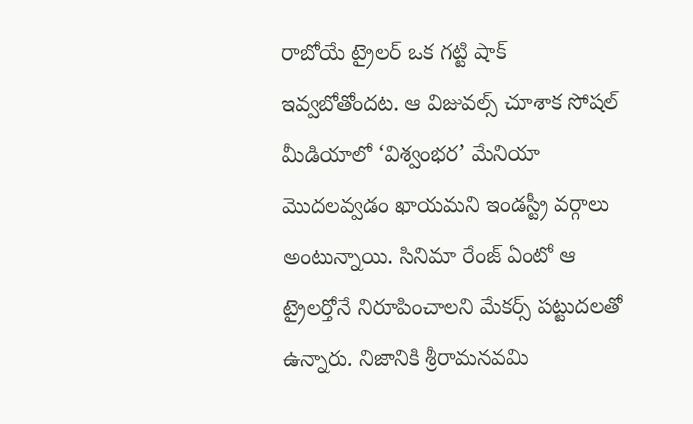రాబోయే ట్రైలర్ ఒక గట్టి షాక్ ఇవ్వబోతోందట. ఆ విజువల్స్ చూశాక సోషల్ మీడియాలో ‘విశ్వంభర’ మేనియా మొదలవ్వడం ఖాయమని ఇండస్ట్రీ వర్గాలు అంటున్నాయి. సినిమా రేంజ్ ఏంటో ఆ ట్రైలర్తోనే నిరూపించాలని మేకర్స్ పట్టుదలతో ఉన్నారు. నిజానికి శ్రీరామనవమి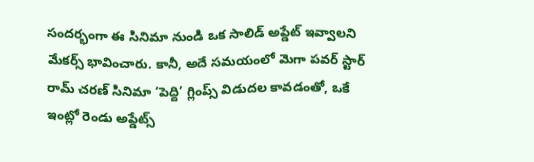సందర్భంగా ఈ సినిమా నుండి ఒక సాలిడ్ అప్డేట్ ఇవ్వాలని మేకర్స్ భావించారు. కానీ, అదే సమయంలో మెగా పవర్ స్టార్ రామ్ చరణ్ సినిమా ‘పెద్ది’ గ్లింప్స్ విడుదల కావడంతో, ఒకే ఇంట్లో రెండు అప్డేట్స్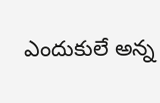ఎందుకులే అన్న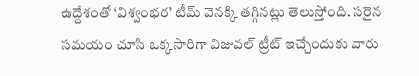ఉద్దేశంతో ‘విశ్వంభర’ టీమ్ వెనక్కి తగ్గినట్లు తెలుస్తోంది. సరైన సమయం చూసి ఒక్కసారిగా విజువల్ ట్రీట్ ఇచ్చేందుకు వారు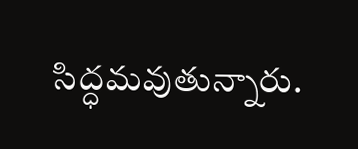సిద్ధమవుతున్నారు.